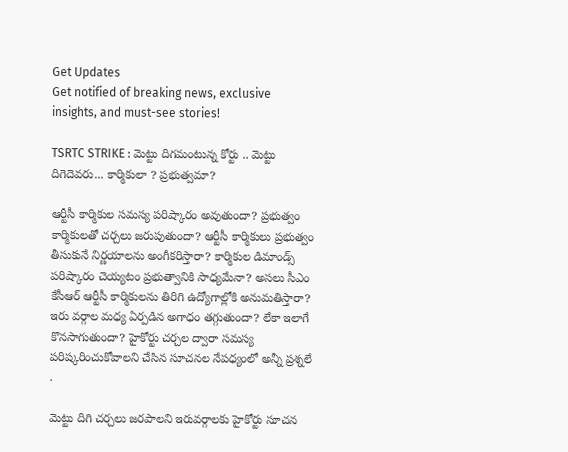Get Updates
Get notified of breaking news, exclusive insights, and must-see stories!

TSRTC STRIKE : మెట్టు దిగమంటున్న కోర్టు .. మెట్టు దిగెదెవరు... కార్మికులా ? ప్రభుత్వమా?

ఆర్టీసీ కార్మికుల సమస్య పరిష్కారం అవుతుందా? ప్రభుత్వం కార్మికులతో చర్చలు జరుపుతుందా? ఆర్టీసీ కార్మికులు ప్రభుత్వం తీసుకునే నిర్ణయాలను అంగీకరిస్తారా? కార్మికుల డిమాండ్స్ పరిష్కారం చెయ్యటం ప్రభుత్వానికి సాధ్యమేనా? అసలు సీఎం కేసీఆర్ ఆర్టీసీ కార్మికులను తిరిగి ఉద్యోగాల్లోకి అనుమతిస్తారా? ఇరు వర్గాల మధ్య ఏర్పడిన అగాధం తగ్గుతుందా? లేకా ఇలాగే కొనసాగుతుందా? హైకోర్టు చర్చల ద్వారా సమస్య పరిష్కరించుకోవాలని చేసిన సూచనల నేపధ్యంలో అన్నీ ప్రశ్నలే .

మెట్టు దిగి చర్చలు జరపాలని ఇరువర్గాలకు హైకోర్టు సూచన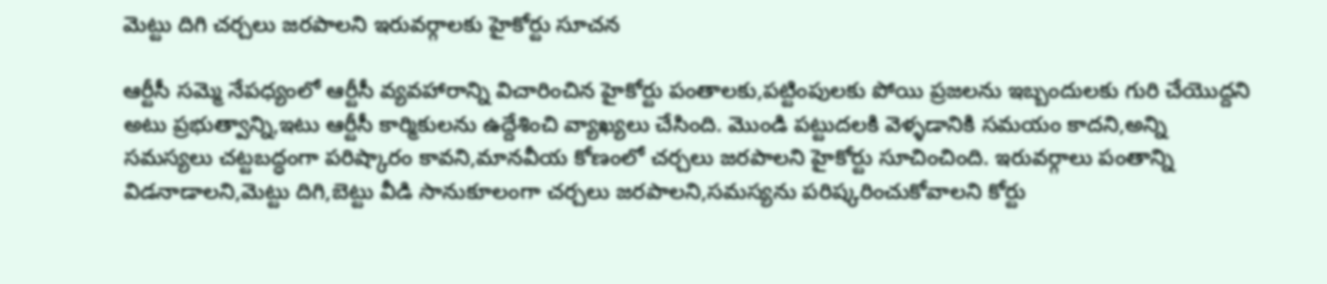మెట్టు దిగి చర్చలు జరపాలని ఇరువర్గాలకు హైకోర్టు సూచన

ఆర్టీసీ సమ్మె నేపధ్యంలో ఆర్టీసీ వ్యవహారాన్ని విచారించిన హైకోర్టు పంతాలకు,పట్టింపులకు పోయి ప్రజలను ఇబ్బందులకు గురి చేయొద్దని అటు ప్రభుత్వాన్ని,ఇటు ఆర్టీసీ కార్మికులను ఉద్దేశించి వ్యాఖ్యలు చేసింది. మొండి పట్టుదలకి వెళ్ళడానికి సమయం కాదని,అన్ని సమస్యలు చట్టబద్ధంగా పరిష్కారం కావని,మానవీయ కోణంలో చర్చలు జరపాలని హైకోర్టు సూచించింది. ఇరువర్గాలు పంతాన్ని విడనాడాలని,మెట్టు దిగి,బెట్టు వీడి సానుకూలంగా చర్చలు జరపాలని,సమస్యను పరిష్కరించుకోవాలని కోర్టు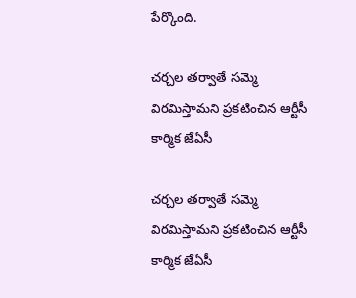పేర్కొంది.

చర్చల తర్వాతే సమ్మె విరమిస్తామని ప్రకటించిన ఆర్టీసీ కార్మిక జేఏసీ

చర్చల తర్వాతే సమ్మె విరమిస్తామని ప్రకటించిన ఆర్టీసీ కార్మిక జేఏసీ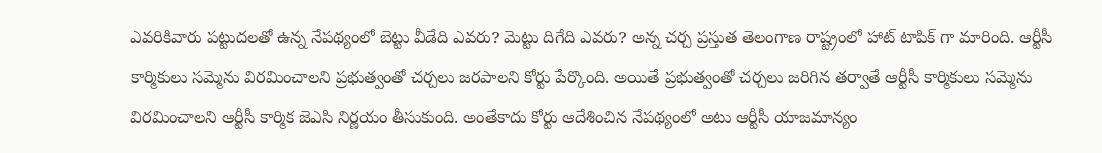ఎవరికివారు పట్టుదలతో ఉన్న నేపథ్యంలో బెట్టు వీడేది ఎవరు? మెట్టు దిగేది ఎవరు? అన్న చర్చ ప్రస్తుత తెలంగాణ రాష్ట్రంలో హాట్ టాపిక్ గా మారింది. ఆర్టీసీ కార్మికులు సమ్మెను విరమించాలని ప్రభుత్వంతో చర్చలు జరపాలని కోర్టు పేర్కొంది. అయితే ప్రభుత్వంతో చర్చలు జరిగిన తర్వాతే ఆర్టీసీ కార్మికులు సమ్మెను విరమించాలని ఆర్టీసీ కార్మిక జెఎసి నిర్ణయం తీసుకుంది. అంతేకాదు కోర్టు ఆదేశించిన నేపథ్యంలో అటు ఆర్టీసీ యాజమాన్యం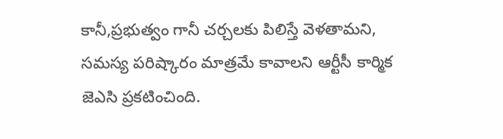కానీ,ప్రభుత్వం గానీ చర్చలకు పిలిస్తే వెళతామని, సమస్య పరిష్కారం మాత్రమే కావాలని ఆర్టీసీ కార్మిక జెఎసి ప్రకటించింది.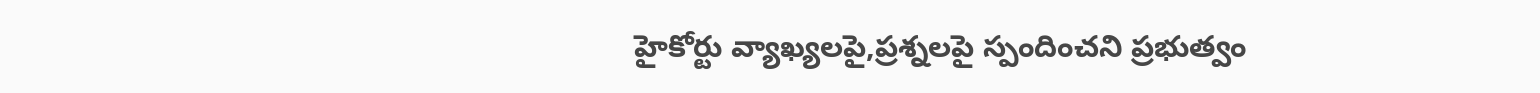హైకోర్టు వ్యాఖ్యలపై,ప్రశ్నలపై స్పందించని ప్రభుత్వం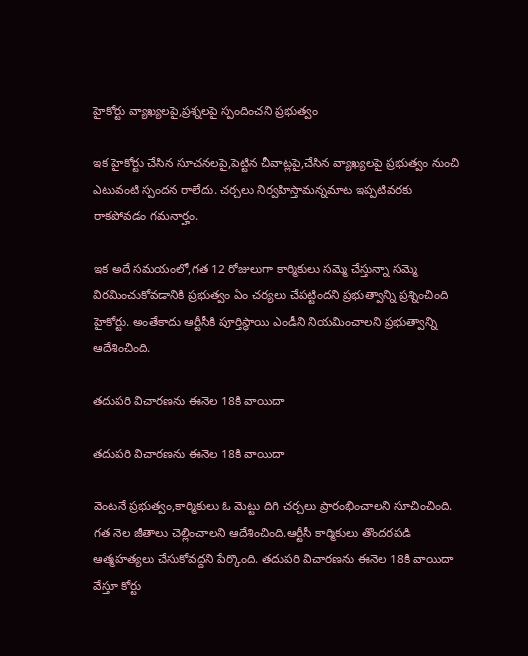హైకోర్టు వ్యాఖ్యలపై,ప్రశ్నలపై స్పందించని ప్రభుత్వం

ఇక హైకోర్టు చేసిన సూచనలపై,పెట్టిన చీవాట్లపై,చేసిన వ్యాఖ్యలపై ప్రభుత్వం నుంచి ఎటువంటి స్పందన రాలేదు. చర్చలు నిర్వహిస్తామన్నమాట ఇప్పటివరకు రాకపోవడం గమనార్హం.

ఇక అదే సమయంలో,గత 12 రోజులుగా కార్మికులు సమ్మె చేస్తున్నా సమ్మె విరమించుకోవడానికి ప్రభుత్వం ఏం చర్యలు చేపట్టిందని ప్రభుత్వాన్ని ప్రశ్నించింది హైకోర్టు. అంతేకాదు ఆర్టీసీకి పూర్తిస్థాయి ఎండీని నియమించాలని ప్రభుత్వాన్ని ఆదేశించింది.

తదుపరి విచారణను ఈనెల 18కి వాయిదా

తదుపరి విచారణను ఈనెల 18కి వాయిదా

వెంటనే ప్రభుత్వం,కార్మికులు ఓ మెట్టు దిగి చర్చలు ప్రారంభించాలని సూచించింది. గత నెల జీతాలు చెల్లించాలని ఆదేశించింది.ఆర్టీసీ కార్మికులు తొందరపడి ఆత్మహత్యలు చేసుకోవద్దని పేర్కొంది. తదుపరి విచారణను ఈనెల 18కి వాయిదా వేస్తూ కోర్టు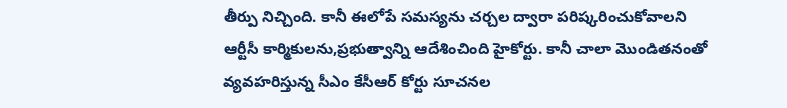తీర్పు నిచ్చింది. కానీ ఈలోపే సమస్యను చర్చల ద్వారా పరిష్కరించుకోవాలని ఆర్టీసీ కార్మికులను,ప్రభుత్వాన్ని ఆదేశించింది హైకోర్టు. కానీ చాలా మొండితనంతో వ్యవహరిస్తున్న సీఎం కేసీఆర్ కోర్టు సూచనల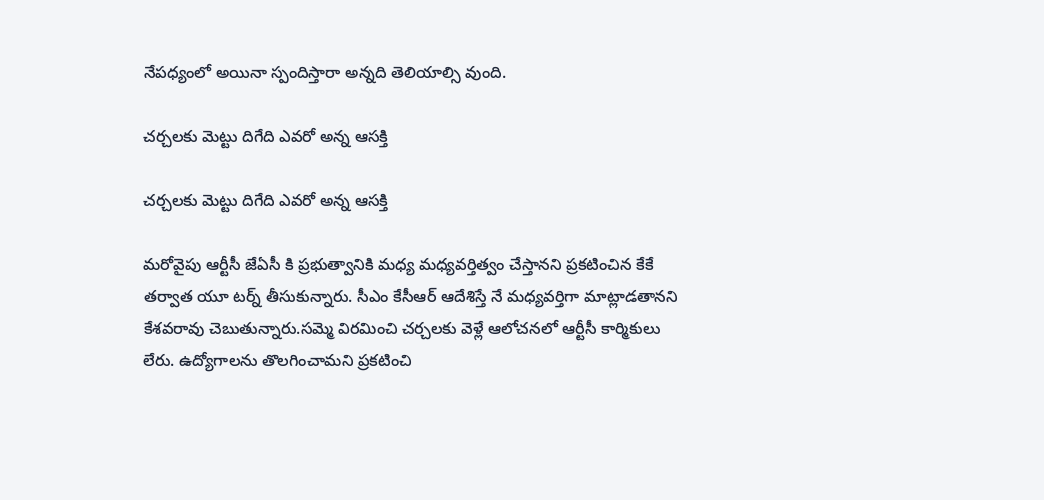నేపధ్యంలో అయినా స్పందిస్తారా అన్నది తెలియాల్సి వుంది.

చర్చలకు మెట్టు దిగేది ఎవరో అన్న ఆసక్తి

చర్చలకు మెట్టు దిగేది ఎవరో అన్న ఆసక్తి

మరోవైపు ఆర్టీసీ జేఏసీ కి ప్రభుత్వానికి మధ్య మధ్యవర్తిత్వం చేస్తానని ప్రకటించిన కేకే తర్వాత యూ టర్న్ తీసుకున్నారు. సీఎం కేసీఆర్ ఆదేశిస్తే నే మధ్యవర్తిగా మాట్లాడతానని కేశవరావు చెబుతున్నారు.సమ్మె విరమించి చర్చలకు వెళ్లే ఆలోచనలో ఆర్టీసీ కార్మికులు లేరు. ఉద్యోగాలను తొలగించామని ప్రకటించి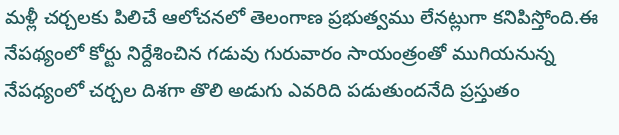మళ్లీ చర్చలకు పిలిచే ఆలోచనలో తెలంగాణ ప్రభుత్వము లేనట్లుగా కనిపిస్తోంది.ఈ నేపథ్యంలో కోర్టు నిర్దేశించిన గడువు గురువారం సాయంత్రంతో ముగియనున్న నేపధ్యంలో చర్చల దిశగా తొలి అడుగు ఎవరిది పడుతుందనేది ప్రస్తుతం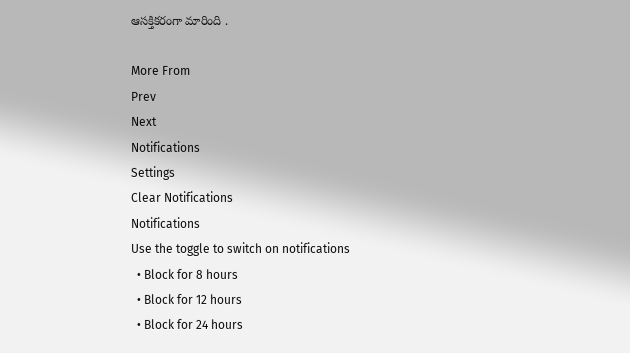ఆసక్తికరంగా మారింది .

More From
Prev
Next
Notifications
Settings
Clear Notifications
Notifications
Use the toggle to switch on notifications
  • Block for 8 hours
  • Block for 12 hours
  • Block for 24 hours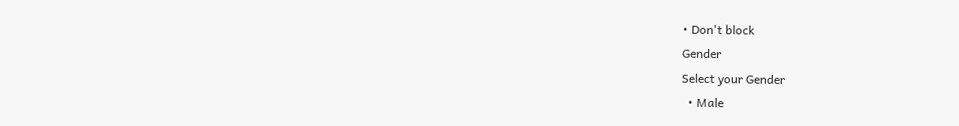• Don't block
Gender
Select your Gender
  • Male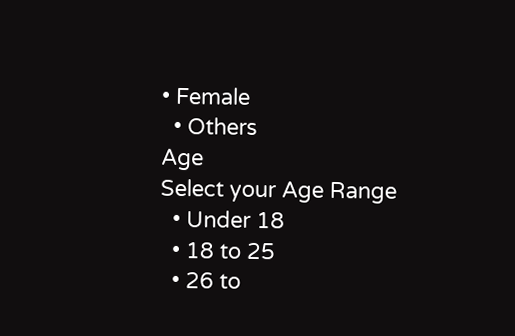• Female
  • Others
Age
Select your Age Range
  • Under 18
  • 18 to 25
  • 26 to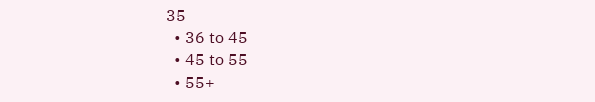35
  • 36 to 45
  • 45 to 55
  • 55+